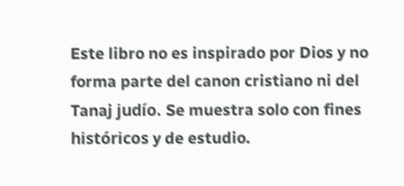Este libro no es inspirado por Dios y no forma parte del canon cristiano ni del Tanaj judío. Se muestra solo con fines históricos y de estudio.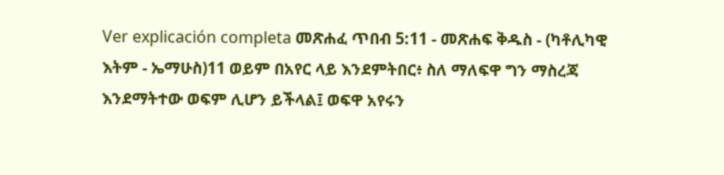Ver explicación completa መጽሐፈ ጥበብ 5:11 - መጽሐፍ ቅዱስ - (ካቶሊካዊ እትም - ኤማሁስ)11 ወይም በአየር ላይ እንደምትበር፥ ስለ ማለፍዋ ግን ማስረጃ እንደማትተው ወፍም ሊሆን ይችላል፤ ወፍዋ አየሩን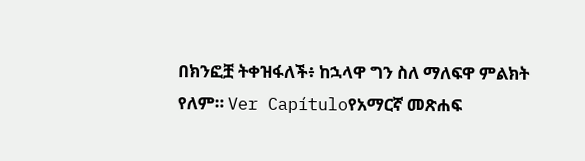በክንፎቿ ትቀዝፋለች፥ ከኋላዋ ግን ስለ ማለፍዋ ምልክት የለም። Ver Capítuloየአማርኛ መጽሐፍ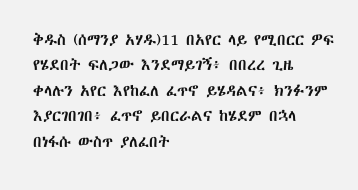ቅዱስ (ሰማንያ አሃዱ)11 በአየር ላይ የሚበርር ዎፍ የሄደበት ፍለጋው እንደማይገኝ፥ በበረረ ጊዜ ቀላሉን አየር እየከፈለ ፈጥኖ ይሄዳልና፥ ክንፉንም እያርገበገበ፥ ፈጥኖ ይበርራልና ከሄደም በኋላ በነፋሱ ውስጥ ያለፈበት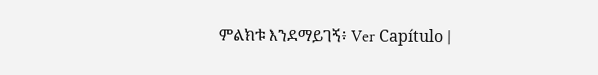ምልክቱ እንደማይገኝ፥ Ver Capítulo |